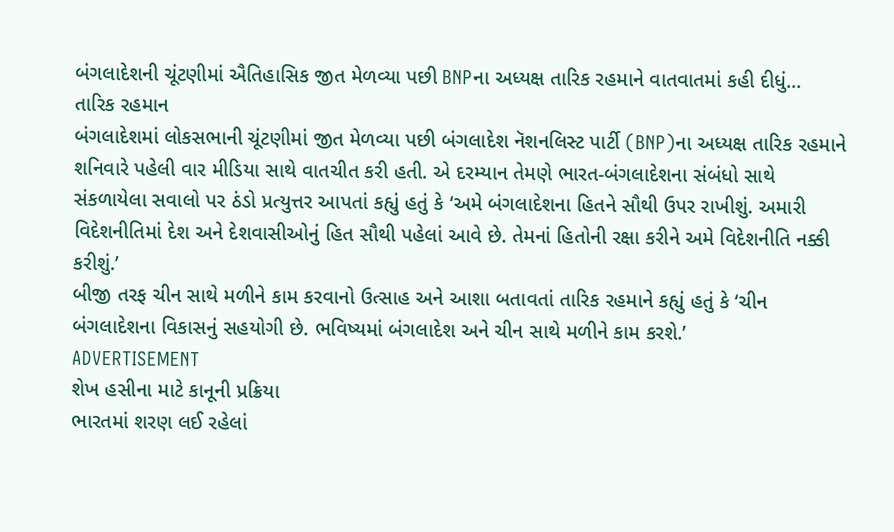બંગલાદેશની ચૂંટણીમાં ઐતિહાસિક જીત મેળવ્યા પછી BNPના અધ્યક્ષ તારિક રહમાને વાતવાતમાં કહી દીધું...
તારિક રહમાન
બંગલાદેશમાં લોકસભાની ચૂંટણીમાં જીત મેળવ્યા પછી બંગલાદેશ નૅશનલિસ્ટ પાર્ટી (BNP)ના અધ્યક્ષ તારિક રહમાને શનિવારે પહેલી વાર મીડિયા સાથે વાતચીત કરી હતી. એ દરમ્યાન તેમણે ભારત-બંગલાદેશના સંબંધો સાથે સંકળાયેલા સવાલો પર ઠંડો પ્રત્યુત્તર આપતાં કહ્યું હતું કે ‘અમે બંગલાદેશના હિતને સૌથી ઉપર રાખીશું. અમારી વિદેશનીતિમાં દેશ અને દેશવાસીઓનું હિત સૌથી પહેલાં આવે છે. તેમનાં હિતોની રક્ષા કરીને અમે વિદેશનીતિ નક્કી કરીશું.’
બીજી તરફ ચીન સાથે મળીને કામ કરવાનો ઉત્સાહ અને આશા બતાવતાં તારિક રહમાને કહ્યું હતું કે ‘ચીન બંગલાદેશના વિકાસનું સહયોગી છે. ભવિષ્યમાં બંગલાદેશ અને ચીન સાથે મળીને કામ કરશે.’
ADVERTISEMENT
શેખ હસીના માટે કાનૂની પ્રક્રિયા
ભારતમાં શરણ લઈ રહેલાં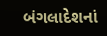બંગલાદેશનાં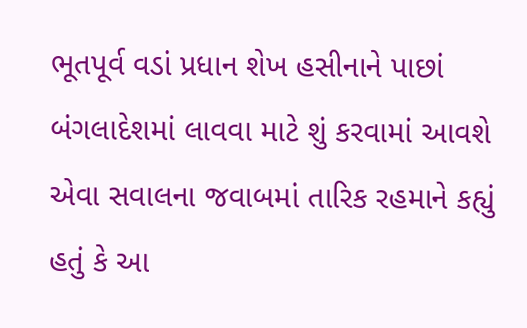ભૂતપૂર્વ વડાં પ્રધાન શેખ હસીનાને પાછાં બંગલાદેશમાં લાવવા માટે શું કરવામાં આવશે એવા સવાલના જવાબમાં તારિક રહમાને કહ્યું હતું કે આ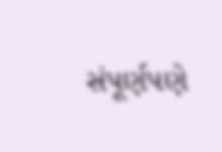સંપૂર્ણપણે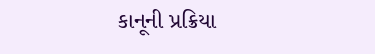કાનૂની પ્રક્રિયા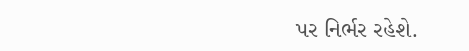પર નિર્ભર રહેશે.